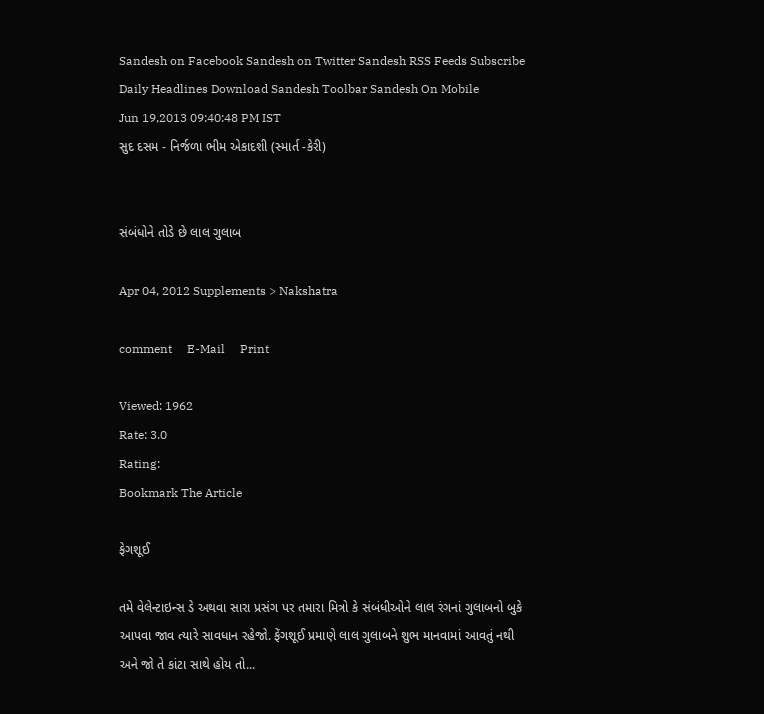Sandesh on Facebook Sandesh on Twitter Sandesh RSS Feeds Subscribe Daily Headlines Download Sandesh Toolbar Sandesh On Mobile
Jun 19,2013 09:40:48 PM IST
સુદ દસમ - નિર્જળા ભીમ એકાદશી (સ્માર્ત -કેરી)


સંબંધોને તોડે છે લાલ ગુલાબ

Apr 04, 2012 Supplements > Nakshatra

comment     E-Mail     Print

Viewed: 1962
Rate: 3.0
Rating:
Bookmark The Article

ફેગશૂઈ

તમે વેલેન્ટાઇન્સ ડે અથવા સારા પ્રસંગ પર તમારા મિત્રો કે સંબંધીઓને લાલ રંગનાં ગુલાબનો બુકે આપવા જાવ ત્યારે સાવધાન રહેજો. ફેંગશૂઈ પ્રમાણે લાલ ગુલાબને શુભ માનવામાં આવતું નથી અને જો તે કાંટા સાથે હોય તો...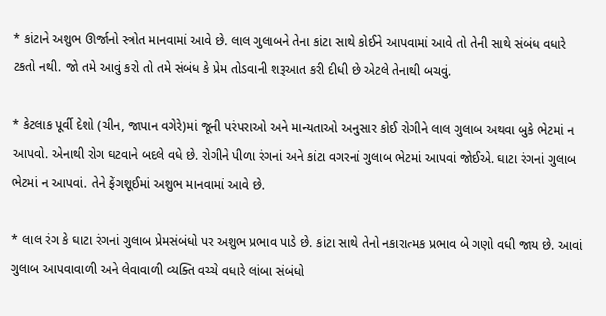* કાંટાને અશુભ ઊર્જાનો સ્ત્રોત માનવામાં આવે છે. લાલ ગુલાબને તેના કાંટા સાથે કોઈને આપવામાં આવે તો તેની સાથે સંબંધ વધારે ટકતો નથી. જો તમે આવું કરો તો તમે સંબંધ કે પ્રેમ તોડવાની શરૂઆત કરી દીધી છે એટલે તેનાથી બચવું.

* કેટલાક પૂર્વી દેશો (ચીન, જાપાન વગેરે)માં જૂની પરંપરાઓ અને માન્યતાઓ અનુસાર કોઈ રોગીને લાલ ગુલાબ અથવા બુકે ભેટમાં ન આપવો. એનાથી રોગ ઘટવાને બદલે વધે છે. રોગીને પીળા રંગનાં અને કાંટા વગરનાં ગુલાબ ભેટમાં આપવાં જોઈએ. ઘાટા રંગનાં ગુલાબ ભેટમાં ન આપવાં. તેને ફેંગશૂઈમાં અશુભ માનવામાં આવે છે.

* લાલ રંગ કે ઘાટા રંગનાં ગુલાબ પ્રેમસંબંધો પર અશુભ પ્રભાવ પાડે છે. કાંટા સાથે તેનો નકારાત્મક પ્રભાવ બે ગણો વધી જાય છે. આવાં ગુલાબ આપવાવાળી અને લેવાવાળી વ્યક્તિ વચ્ચે વધારે લાંબા સંબંધો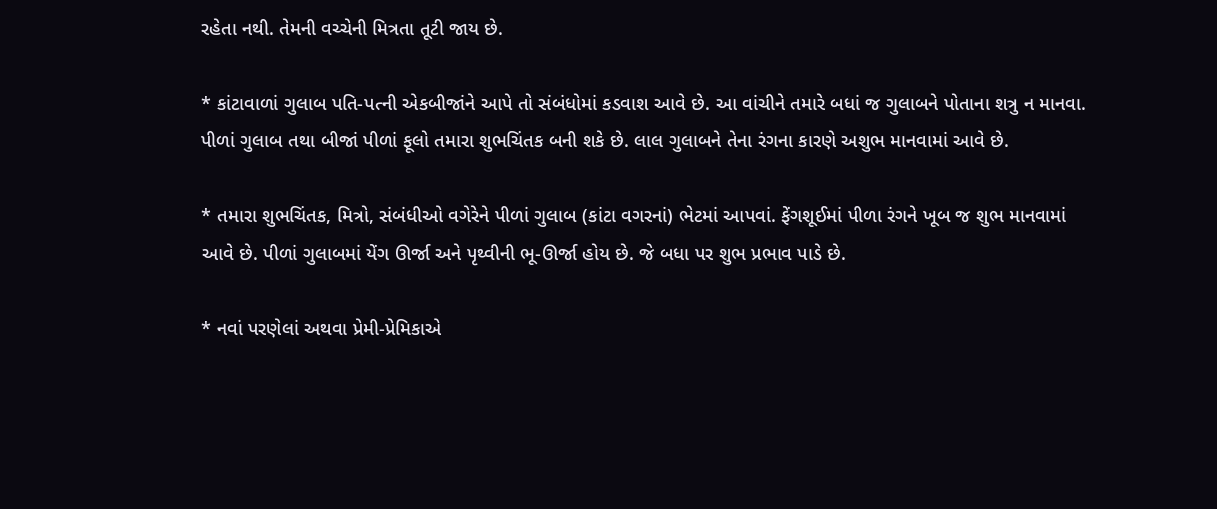રહેતા નથી. તેમની વચ્ચેની મિત્રતા તૂટી જાય છે.

* કાંટાવાળાં ગુલાબ પતિ-પત્ની એકબીજાંને આપે તો સંબંધોમાં કડવાશ આવે છે. આ વાંચીને તમારે બધાં જ ગુલાબને પોતાના શત્રુ ન માનવા. પીળાં ગુલાબ તથા બીજાં પીળાં ફૂલો તમારા શુભચિંતક બની શકે છે. લાલ ગુલાબને તેના રંગના કારણે અશુભ માનવામાં આવે છે.

* તમારા શુભચિંતક, મિત્રો, સંબંધીઓ વગેરેને પીળાં ગુલાબ (કાંટા વગરનાં) ભેટમાં આપવાં. ફેંગશૂઈમાં પીળા રંગને ખૂબ જ શુભ માનવામાં આવે છે. પીળાં ગુલાબમાં યેંગ ઊર્જા અને પૃથ્વીની ભૂ-ઊર્જા હોય છે. જે બધા પર શુભ પ્રભાવ પાડે છે.

* નવાં પરણેલાં અથવા પ્રેમી-પ્રેમિકાએ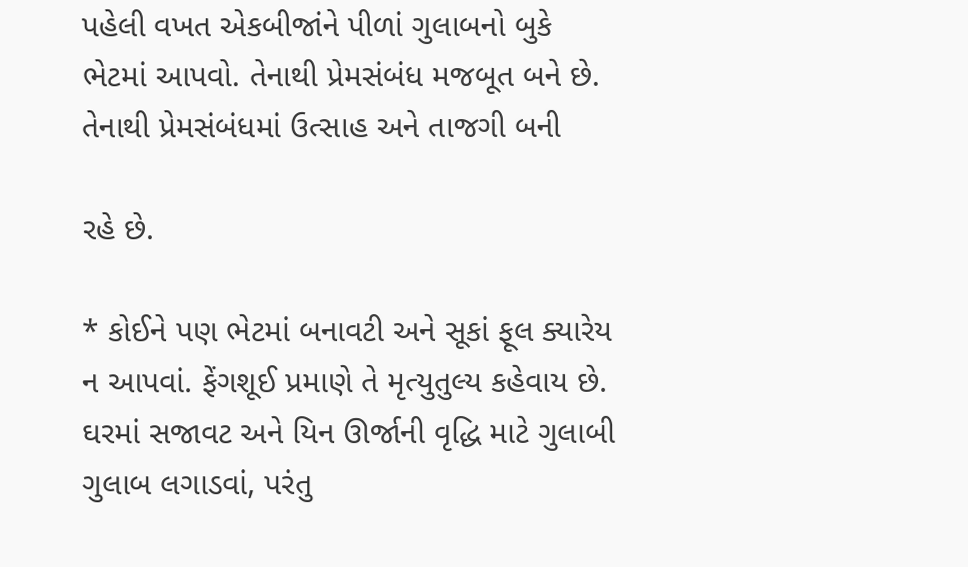પહેલી વખત એકબીજાંને પીળાં ગુલાબનો બુકે ભેટમાં આપવો. તેનાથી પ્રેમસંબંધ મજબૂત બને છે. તેનાથી પ્રેમસંબંધમાં ઉત્સાહ અને તાજગી બની

રહે છે.

* કોઈને પણ ભેટમાં બનાવટી અને સૂકાં ફૂલ ક્યારેય ન આપવાં. ફેંગશૂઈ પ્રમાણે તે મૃત્યુતુલ્ય કહેવાય છે. ઘરમાં સજાવટ અને યિન ઊર્જાની વૃદ્ધિ માટે ગુલાબી ગુલાબ લગાડવાં, પરંતુ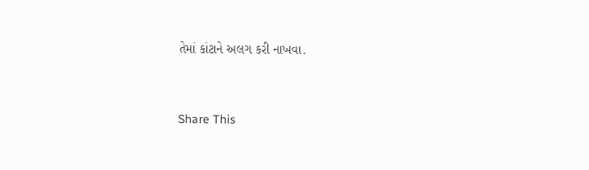તેમાં કાંટાને અલગ કરી નાખવા.


Share This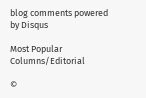blog comments powered by Disqus

Most Popular
Columns/Editorial

©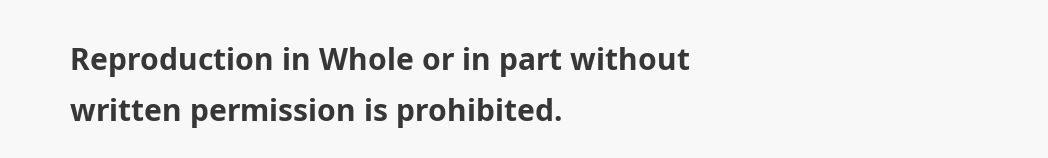Reproduction in Whole or in part without written permission is prohibited.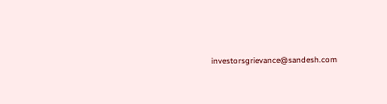investorsgrievance@sandesh.com